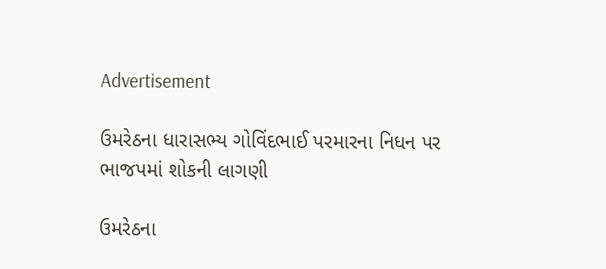Advertisement

ઉમરેઠના ધારાસભ્ય ગોવિંદભાઈ પરમારના નિધન પર ભાજપમાં શોકની લાગણી

ઉમરેઠના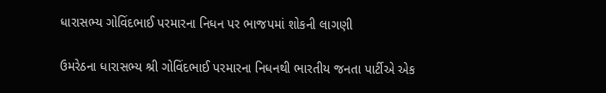ધારાસભ્ય ગોવિંદભાઈ પરમારના નિધન પર ભાજપમાં શોકની લાગણી

ઉમરેઠના ધારાસભ્ય શ્રી ગોવિંદભાઈ પરમારના નિધનથી ભારતીય જનતા પાર્ટીએ એક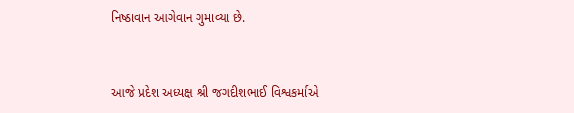નિષ્ઠાવાન આગેવાન ગુમાવ્યા છે.


આજે પ્રદેશ અધ્યક્ષ શ્રી જગદીશભાઈ વિશ્વકર્માએ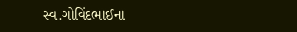સ્વ.ગોવિંદભાઈના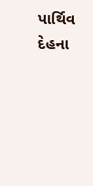પાર્થિવ દેહના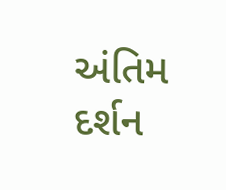અંતિમ દર્શન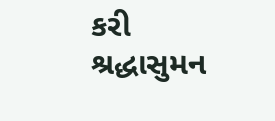કરી શ્રદ્ધાસુમન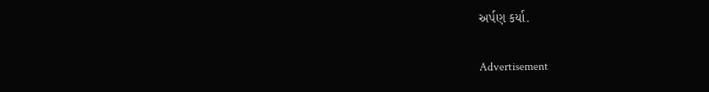અર્પણ કર્યા.

Advertisement